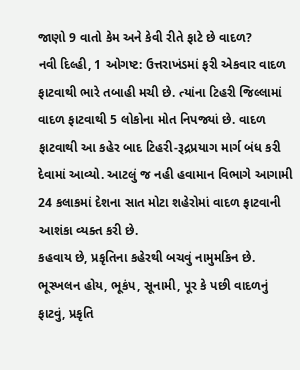જાણો 9 વાતો કેમ અને કેવી રીતે ફાટે છે વાદળ?
નવી દિલ્હી, 1 ઓગષ્ટ: ઉત્તરાખંડમાં ફરી એકવાર વાદળ ફાટવાથી ભારે તબાહી મચી છે. ત્યાંના ટિહરી જિલ્લામાં વાદળ ફાટવાથી 5 લોકોના મોત નિપજ્યાં છે. વાદળ ફાટવાથી આ કહેર બાદ ટિહરી-રૂદ્રપ્રયાગ માર્ગ બંધ કરી દેવામાં આવ્યો. આટલું જ નહી હવામાન વિભાગે આગામી 24 કલાકમાં દેશના સાત મોટા શહેરોમાં વાદળ ફાટવાની આશંકા વ્યક્ત કરી છે.
કહવાય છે, પ્રકૃતિના કહેરથી બચવું નામુમકિન છે. ભૂસ્ખલન હોય, ભૂકંપ, સૂનામી, પૂર કે પછી વાદળનું ફાટવું, પ્રકૃતિ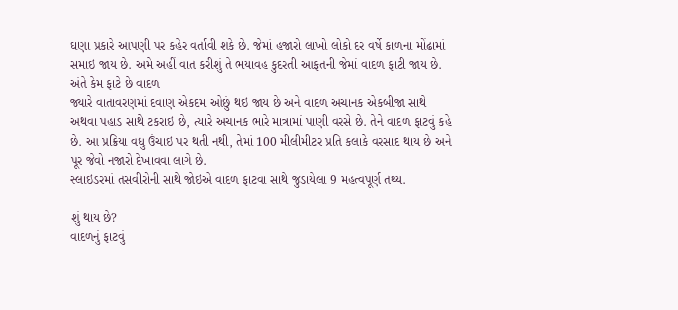ઘણા પ્રકારે આપણી પર કહેર વર્તાવી શકે છે. જેમાં હજારો લાખો લોકો દર વર્ષે કાળના મોંઢામાં સમાઇ જાય છે. અમે અહીં વાત કરીશું તે ભયાવહ કુદરતી આફતની જેમાં વાદળ ફાટી જાય છે.
અંતે કેમ ફાટે છે વાદળ
જ્યારે વાતાવરણમાં દવાણ એકદમ ઓછું થઇ જાય છે અને વાદળ અચાનક એકબીજા સાથે અથવા પહાડ સાથે ટકરાઇ છે, ત્યારે અચાનક ભારે માત્રામાં પાણી વરસે છે. તેને વાદળ ફાટવું કહે છે. આ પ્રક્રિયા વધુ ઉંચાઇ પર થતી નથી, તેમાં 100 મીલીમીટર પ્રતિ કલાકે વરસાદ થાય છે અને પૂર જેવો નજારો દેખાવવા લાગે છે.
સ્લાઇડરમાં તસવીરોની સાથે જોઇએ વાદળ ફાટવા સાથે જુડાયેલા 9 મહત્વપૂર્ણ તથ્ય.

શું થાય છે?
વાદળનું ફાટવું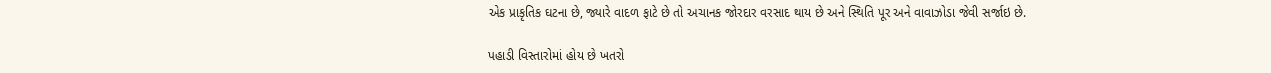એક પ્રાકૃતિક ઘટના છે, જ્યારે વાદળ ફાટે છે તો અચાનક જોરદાર વરસાદ થાય છે અને સ્થિતિ પૂર અને વાવાઝોડા જેવી સર્જાઇ છે.

પહાડી વિસ્તારોમાં હોય છે ખતરો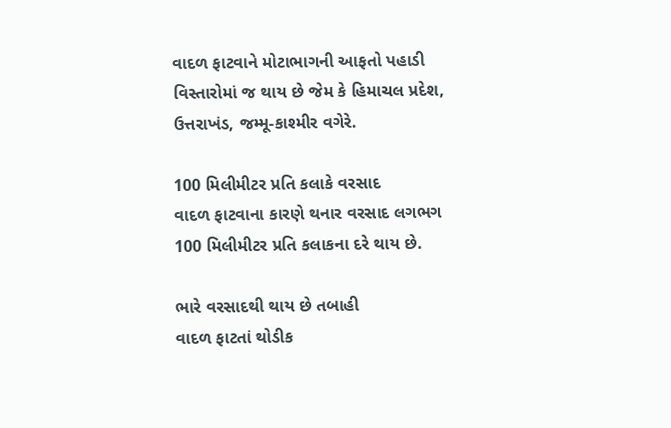વાદળ ફાટવાને મોટાભાગની આફતો પહાડી વિસ્તારોમાં જ થાય છે જેમ કે હિમાચલ પ્રદેશ, ઉત્તરાખંડ, જમ્મૂ-કાશ્મીર વગેરે.

100 મિલીમીટર પ્રતિ કલાકે વરસાદ
વાદળ ફાટવાના કારણે થનાર વરસાદ લગભગ 100 મિલીમીટર પ્રતિ કલાકના દરે થાય છે.

ભારે વરસાદથી થાય છે તબાહી
વાદળ ફાટતાં થોડીક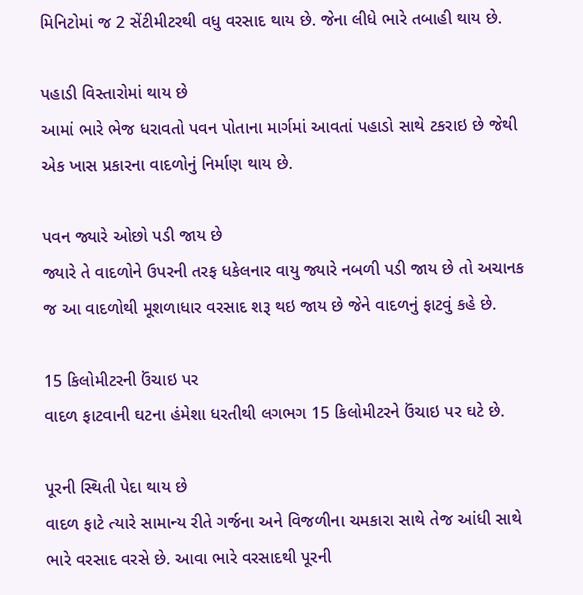મિનિટોમાં જ 2 સેંટીમીટરથી વધુ વરસાદ થાય છે. જેના લીધે ભારે તબાહી થાય છે.

પહાડી વિસ્તારોમાં થાય છે
આમાં ભારે ભેજ ધરાવતો પવન પોતાના માર્ગમાં આવતાં પહાડો સાથે ટકરાઇ છે જેથી એક ખાસ પ્રકારના વાદળોનું નિર્માણ થાય છે.

પવન જ્યારે ઓછો પડી જાય છે
જ્યારે તે વાદળોને ઉપરની તરફ ધકેલનાર વાયુ જ્યારે નબળી પડી જાય છે તો અચાનક જ આ વાદળોથી મૂશળાધાર વરસાદ શરૂ થઇ જાય છે જેને વાદળનું ફાટવું કહે છે.

15 કિલોમીટરની ઉંચાઇ પર
વાદળ ફાટવાની ઘટના હંમેશા ધરતીથી લગભગ 15 કિલોમીટરને ઉંચાઇ પર ઘટે છે.

પૂરની સ્થિતી પેદા થાય છે
વાદળ ફાટે ત્યારે સામાન્ય રીતે ગર્જના અને વિજળીના ચમકારા સાથે તેજ આંધી સાથે ભારે વરસાદ વરસે છે. આવા ભારે વરસાદથી પૂરની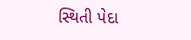સ્થિતી પેદા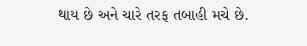થાય છે અને ચારે તરફ તબાહી મચે છે.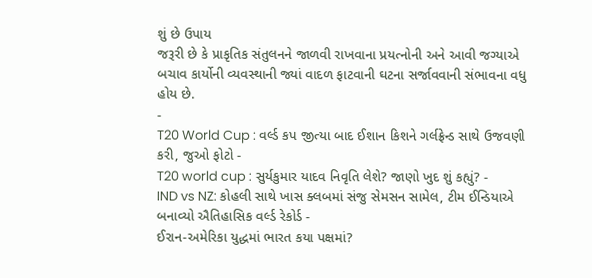શું છે ઉપાય
જરૂરી છે કે પ્રાકૃતિક સંતુલનને જાળવી રાખવાના પ્રયત્નોની અને આવી જગ્યાએ બચાવ કાર્યોની વ્યવસ્થાની જ્યાં વાદળ ફાટવાની ઘટના સર્જાવવાની સંભાવના વધુ હોય છે.
-
T20 World Cup : વર્લ્ડ કપ જીત્યા બાદ ઈશાન કિશને ગર્લફ્રેન્ડ સાથે ઉજવણી કરી, જુઓ ફોટો -
T20 world cup : સુર્યકુમાર યાદવ નિવૃતિ લેશે? જાણો ખુદ શું કહ્યું? -
IND vs NZ: કોહલી સાથે ખાસ ક્લબમાં સંજુ સેમસન સામેલ, ટીમ ઈન્ડિયાએ બનાવ્યો ઐતિહાસિક વર્લ્ડ રેકોર્ડ -
ઈરાન-અમેરિકા યુદ્ધમાં ભારત કયા પક્ષમાં?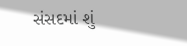સંસદમાં શું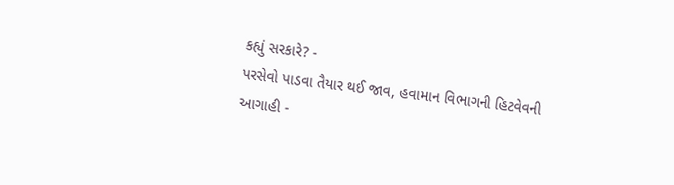કહ્યું સરકારે? -
પરસેવો પાડવા તૈયાર થઈ જાવ, હવામાન વિભાગની હિટવેવની આગાહી -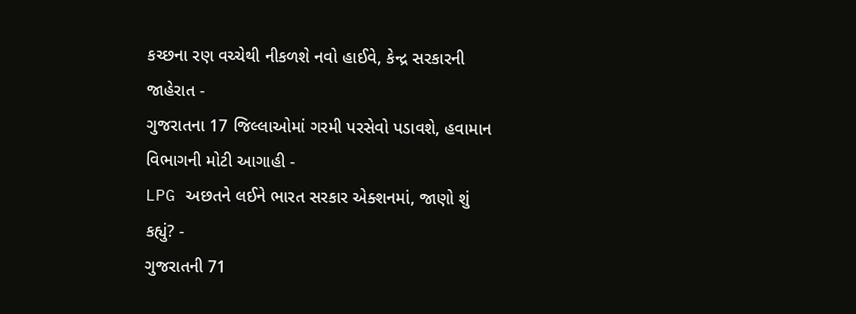કચ્છના રણ વચ્ચેથી નીકળશે નવો હાઈવે, કેન્દ્ર સરકારની જાહેરાત -
ગુજરાતના 17 જિલ્લાઓમાં ગરમી પરસેવો પડાવશે, હવામાન વિભાગની મોટી આગાહી -
LPG અછતને લઈને ભારત સરકાર એક્શનમાં, જાણો શું કહ્યું? -
ગુજરાતની 71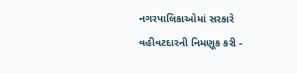નગરપાલિકાઓમાં સરકારે વહીવટદારની નિમણૂક કરી -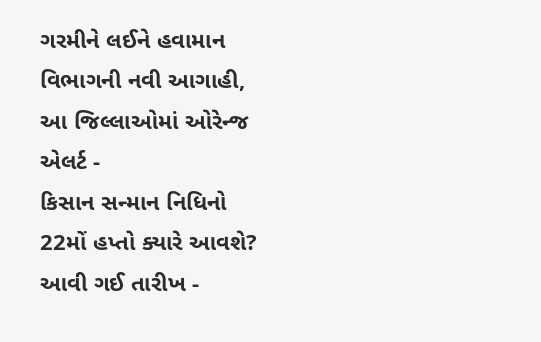ગરમીને લઈને હવામાન વિભાગની નવી આગાહી, આ જિલ્લાઓમાં ઓરેન્જ એલર્ટ -
કિસાન સન્માન નિધિનો 22મોં હપ્તો ક્યારે આવશે? આવી ગઈ તારીખ -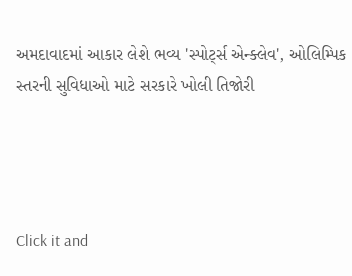અમદાવાદમાં આકાર લેશે ભવ્ય 'સ્પોર્ટ્સ એન્ક્લેવ', ઓલિમ્પિક સ્તરની સુવિધાઓ માટે સરકારે ખોલી તિજોરી




Click it and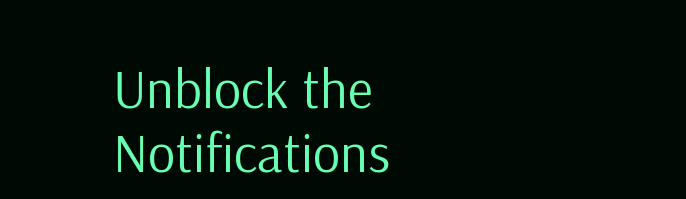Unblock the Notifications